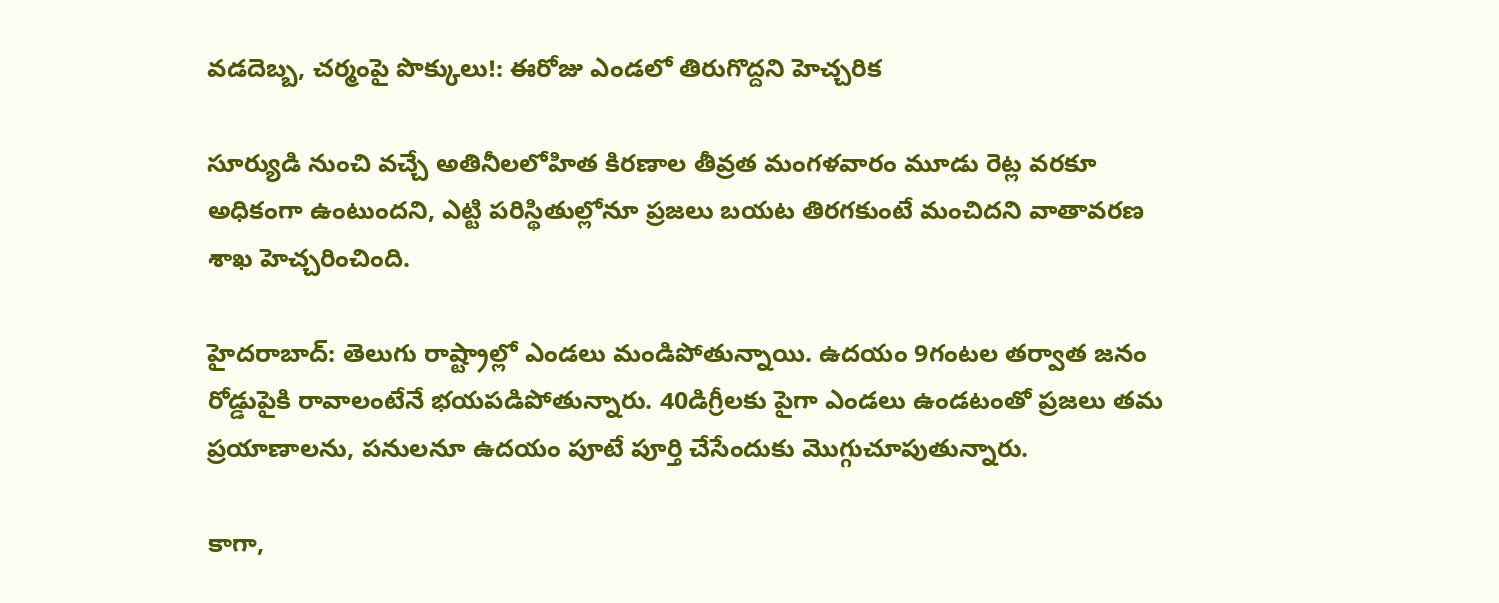వడదెబ్బ, చర్మంపై పొక్కులు!: ఈరోజు ఎండలో తిరుగొద్దని హెచ్చరిక

సూర్యుడి నుంచి వచ్చే అతినీలలోహిత కిరణాల తీవ్రత మంగళవారం మూడు రెట్ల వరకూ అధికంగా ఉంటుందని, ఎట్టి పరిస్థితుల్లోనూ ప్రజలు బయట తిరగకుంటే మంచిదని వాతావరణ శాఖ హెచ్చరించింది.

హైదరాబాద్: తెలుగు రాష్ట్రాల్లో ఎండలు మండిపోతున్నాయి. ఉదయం 9గంటల తర్వాత జనం రోడ్డుపైకి రావాలంటేనే భయపడిపోతున్నారు. 40డిగ్రీలకు పైగా ఎండలు ఉండటంతో ప్రజలు తమ ప్రయాణాలను, పనులనూ ఉదయం పూటే పూర్తి చేసేందుకు మొగ్గుచూపుతున్నారు.

కాగా,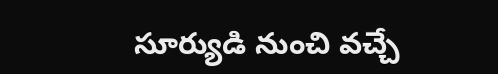సూర్యుడి నుంచి వచ్చే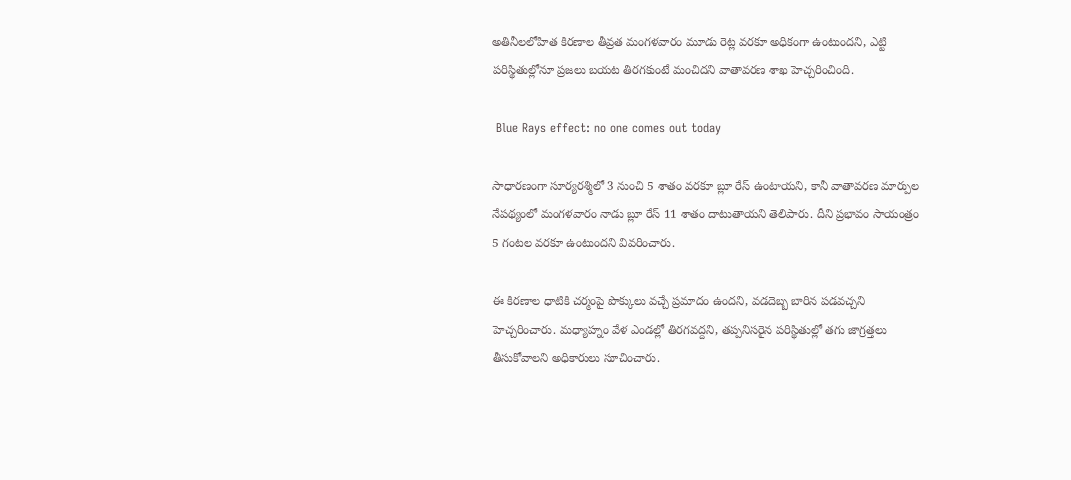అతినీలలోహిత కిరణాల తీవ్రత మంగళవారం మూడు రెట్ల వరకూ అధికంగా ఉంటుందని, ఎట్టి పరిస్థితుల్లోనూ ప్రజలు బయట తిరగకుంటే మంచిదని వాతావరణ శాఖ హెచ్చరించింది.

 Blue Rays effect: no one comes out today

సాధారణంగా సూర్యరశ్మిలో 3 నుంచి 5 శాతం వరకూ బ్లూ రేస్ ఉంటాయని, కానీ వాతావరణ మార్పుల నేపథ్యంలో మంగళవారం నాడు బ్లూ రేస్ 11 శాతం దాటుతాయని తెలిపారు. దీని ప్రభావం సాయంత్రం 5 గంటల వరకూ ఉంటుందని వివరించారు.

ఈ కిరణాల ధాటికి చర్మంపై పొక్కులు వచ్చే ప్రమాదం ఉందని, వడదెబ్బ బారిన పడవచ్చని హెచ్చరించారు. మధ్యాహ్నం వేళ ఎండల్లో తిరగవద్దని, తప్పనిసరైన పరిస్థితుల్లో తగు జాగ్రత్తలు తీసుకోవాలని అధికారులు సూచించారు.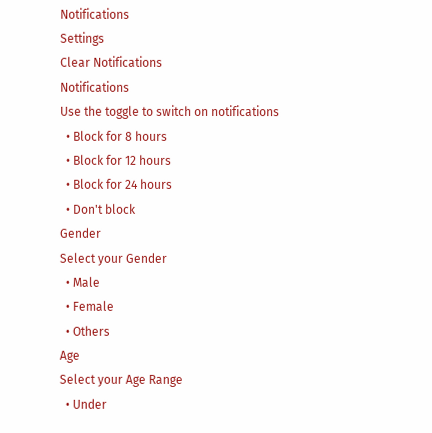Notifications
Settings
Clear Notifications
Notifications
Use the toggle to switch on notifications
  • Block for 8 hours
  • Block for 12 hours
  • Block for 24 hours
  • Don't block
Gender
Select your Gender
  • Male
  • Female
  • Others
Age
Select your Age Range
  • Under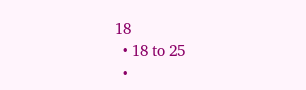18
  • 18 to 25
  •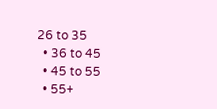26 to 35
  • 36 to 45
  • 45 to 55
  • 55+